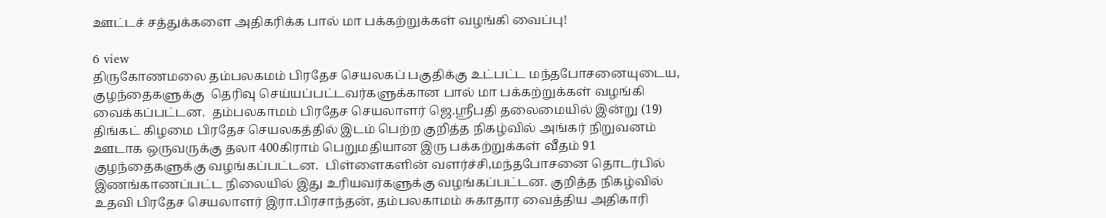ஊட்டச் சத்துக்களை அதிகரிக்க பால் மா பக்கற்றுக்கள் வழங்கி வைப்பு!

6 view
திருகோணமலை தம்பலகமம் பிரதேச செயலகப் பகுதிக்கு உட்பட்ட மந்தபோசனையுடைய, குழந்தைகளுக்கு  தெரிவு செய்யப்பட்டவர்களுக்கான பால் மா பக்கற்றுக்கள் வழங்கி வைக்கப்பட்டன.  தம்பலகாமம் பிரதேச செயலாளர் ஜெ.ஸ்ரீபதி தலைமையில் இன்று (19) திங்கட் கிழமை பிரதேச செயலகத்தில் இடம் பெற்ற குறித்த நிகழ்வில் அங்கர் நிறுவனம் ஊடாக ஒருவருக்கு தலா 400கிராம் பெறுமதியான இரு பக்கற்றுக்கள் வீதம் 91 குழந்தைகளுக்கு வழங்கப்பட்டன.  பிள்ளைகளின் வளர்ச்சி,மந்தபோசனை தொடர்பில் இணங்காணப்பட்ட நிலையில் இது உரியவர்களுக்கு வழங்கப்பட்டன. குறித்த நிகழ்வில் உதவி பிரதேச செயலாளர் இரா.பிரசாந்தன், தம்பலகாமம் சுகாதார வைத்திய அதிகாரி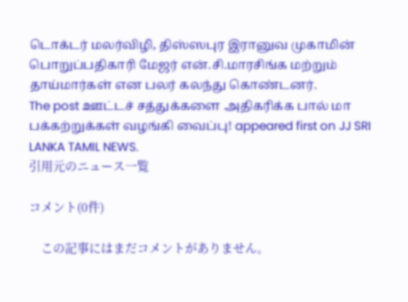டொக்டர் மலர்விழி, திஸ்ஸபுர இரானுவ முகாமின் பொறுப்பதிகாரி மேஜர் என்.சி.மாரசிங்க மற்றும் தாய்மார்கள் என பலர் கலந்து கொண்டனர்.
The post ஊட்டச் சத்துக்களை அதிகரிக்க பால் மா பக்கற்றுக்கள் வழங்கி வைப்பு! appeared first on JJ SRI LANKA TAMIL NEWS.
引用元のニュース一覧

コメント(0件)

    この記事にはまだコメントがありません。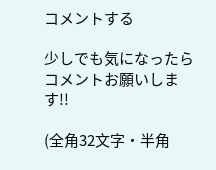コメントする

少しでも気になったらコメントお願いします!!

(全角32文字・半角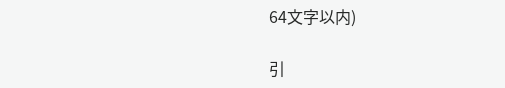64文字以内)

引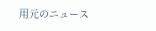用元のニュース